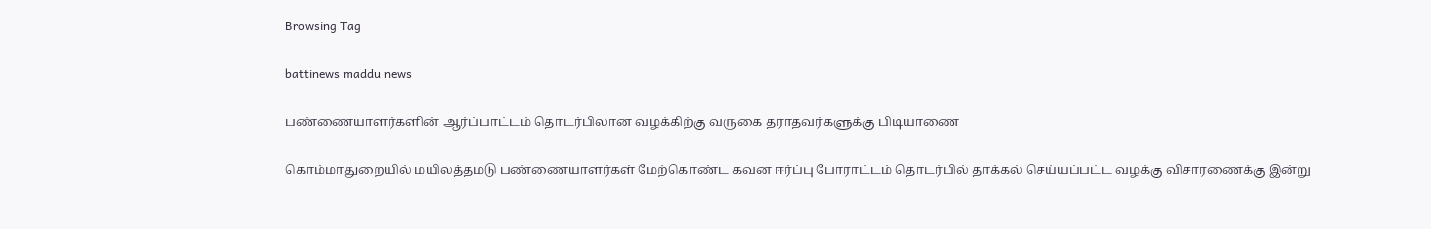Browsing Tag

battinews maddu news

பண்ணையாளர்களின் ஆர்ப்பாட்டம் தொடர்பிலான வழக்கிற்கு வருகை தராதவர்களுக்கு பிடியாணை

கொம்மாதுறையில் மயிலத்தமடு பண்ணையாளர்கள் மேற்கொண்ட கவன ஈர்ப்பு போராட்டம் தொடர்பில் தாக்கல் செய்யப்பட்ட வழக்கு விசாரணைக்கு இன்று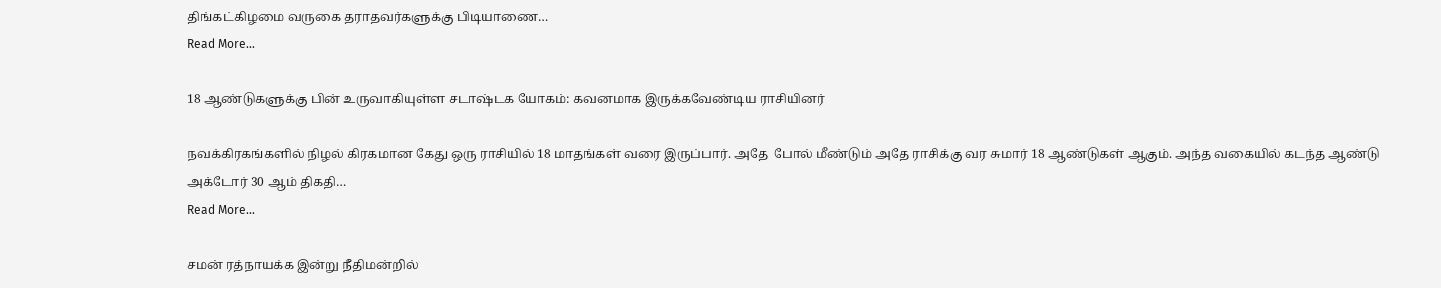திங்கட்கிழமை வருகை தராதவர்களுக்கு பிடியாணை…
Read More...

18 ஆண்டுகளுக்கு பின் உருவாகியுள்ள சடாஷ்டக யோகம்: கவனமாக இருக்கவேண்டிய ராசியினர்

நவக்கிரகங்களில் நிழல் கிரகமான கேது ஒரு ராசியில் 18 மாதங்கள் வரை இருப்பார். அதே  போல் மீண்டும் அதே ராசிக்கு வர சுமார் 18 ஆண்டுகள் ஆகும். அந்த வகையில் கடந்த ஆண்டு அக்டோர் 30 ஆம் திகதி…
Read More...

சமன் ரத்நாயக்க இன்று நீதிமன்றில்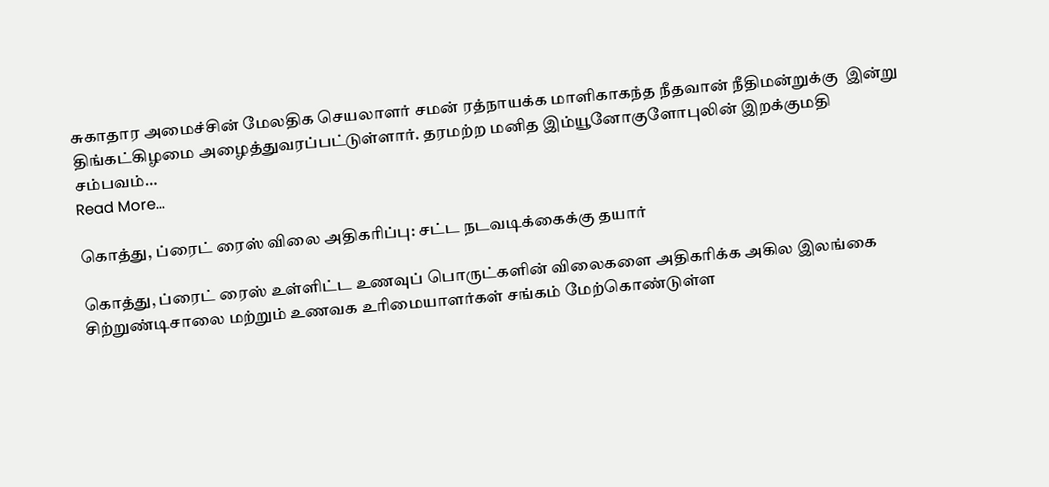சுகாதார அமைச்சின் மேலதிக செயலாளர் சமன் ரத்நாயக்க மாளிகாகந்த நீதவான் நீதிமன்றுக்கு  இன்று திங்கட்கிழமை அழைத்துவரப்பட்டுள்ளார். தரமற்ற மனித இம்யூனோகுளோபுலின் இறக்குமதி சம்பவம்…
Read More...

கொத்து, ப்ரைட் ரைஸ் விலை அதிகரிப்பு: சட்ட நடவடிக்கைக்கு தயார்

கொத்து, ப்ரைட் ரைஸ் உள்ளிட்ட உணவுப் பொருட்களின் விலைகளை அதிகரிக்க அகில இலங்கை சிற்றுண்டிசாலை மற்றும் உணவக உரிமையாளர்கள் சங்கம் மேற்கொண்டுள்ள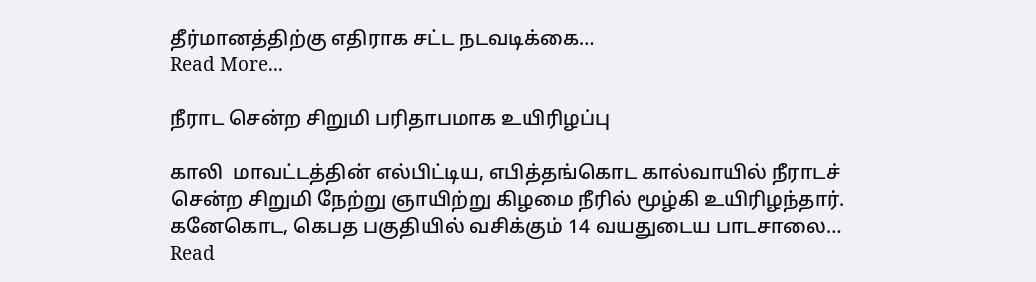தீர்மானத்திற்கு எதிராக சட்ட நடவடிக்கை…
Read More...

நீராட சென்ற சிறுமி பரிதாபமாக உயிரிழப்பு

காலி  மாவட்டத்தின் எல்பிட்டிய, எபித்தங்கொட கால்வாயில் நீராடச் சென்ற சிறுமி நேற்று ஞாயிற்று கிழமை நீரில் மூழ்கி உயிரிழந்தார். கனேகொட, கெபத பகுதியில் வசிக்கும் 14 வயதுடைய பாடசாலை…
Read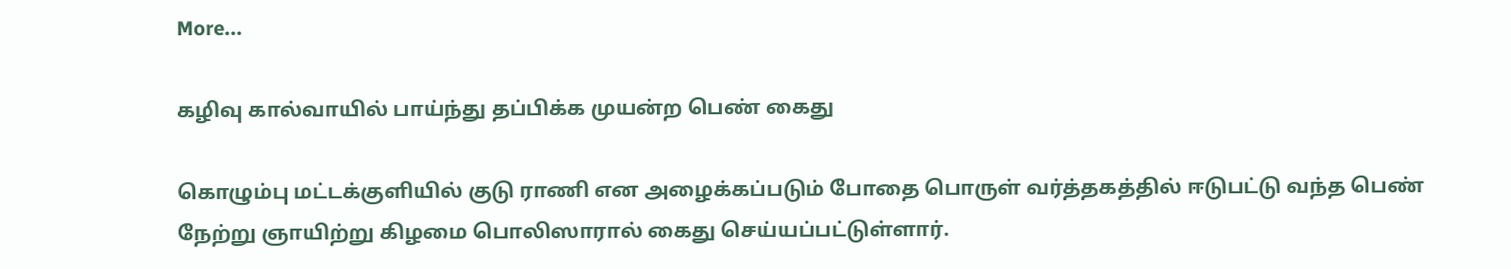More...

கழிவு கால்வாயில் பாய்ந்து தப்பிக்க முயன்ற பெண் கைது

கொழும்பு மட்டக்குளியில் குடு ராணி என அழைக்கப்படும் போதை பொருள் வர்த்தகத்தில் ஈடுபட்டு வந்த பெண் நேற்று ஞாயிற்று கிழமை பொலிஸாரால் கைது செய்யப்பட்டுள்ளார்.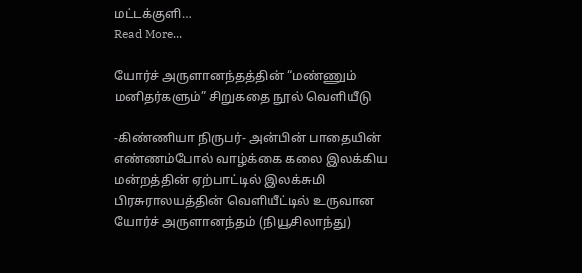மட்டக்குளி…
Read More...

யோர்ச் அருளானந்தத்தின் “மண்ணும் மனிதர்களும்” சிறுகதை நூல் வெளியீடு

-கிண்ணியா நிருபர்- அன்பின் பாதையின் எண்ணம்போல் வாழ்க்கை கலை இலக்கிய மன்றத்தின் ஏற்பாட்டில் இலக்சுமி பிரசுராலயத்தின் வெளியீட்டில் உருவான யோர்ச் அருளானந்தம் (நியூசிலாந்து)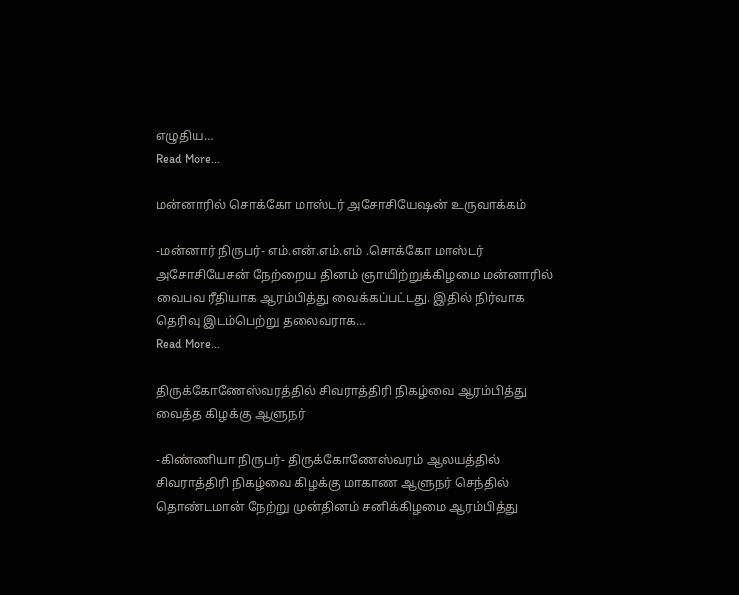எழுதிய…
Read More...

மன்னாரில் சொக்கோ மாஸ்டர் அசோசியேஷன் உருவாக்கம்

-மன்னார் நிருபர்- எம்.என்.எம்.எம் .சொக்கோ மாஸ்டர் அசோசியேசன் நேற்றைய தினம் ஞாயிற்றுக்கிழமை மன்னாரில் வைபவ ரீதியாக ஆரம்பித்து வைக்கப்பட்டது. இதில் நிர்வாக தெரிவு இடம்பெற்று தலைவராக…
Read More...

திருக்கோணேஸ்வரத்தில் சிவராத்திரி நிகழ்வை ஆரம்பித்து வைத்த கிழக்கு ஆளுநர்

-கிண்ணியா நிருபர்- திருக்கோணேஸ்வரம் ஆலயத்தில் சிவராத்திரி நிகழ்வை கிழக்கு மாகாண ஆளுநர் செந்தில் தொண்டமான் நேற்று முன்தினம் சனிக்கிழமை ஆரம்பித்து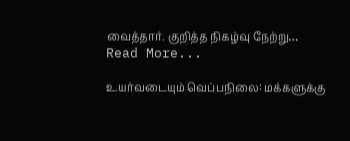வைத்தார். குறித்த நிகழ்வு நேற்று…
Read More...

உயர்வடையும் வெப்பநிலை: மக்களுக்கு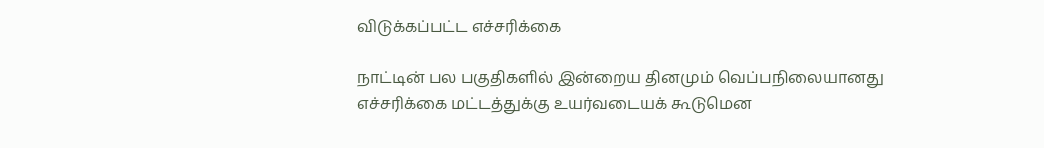விடுக்கப்பட்ட எச்சரிக்கை

நாட்டின் பல பகுதிகளில் இன்றைய தினமும் வெப்பநிலையானது எச்சரிக்கை மட்டத்துக்கு உயர்வடையக் கூடுமென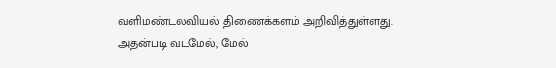வளிமண்டலவியல் திணைக்களம் அறிவித்துள்ளது. அதன்படி வடமேல், மேல்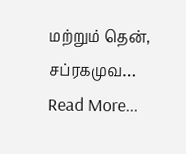மற்றும் தென், சப்ரகமுவ…
Read More...